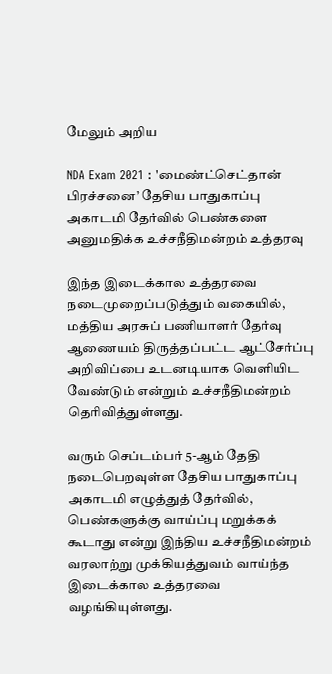மேலும் அறிய

NDA Exam 2021 : 'மைண்ட்செட்தான் பிரச்சனை’ தேசிய பாதுகாப்பு அகாடமி தேர்வில் பெண்களை அனுமதிக்க உச்சநீதிமன்றம் உத்தரவு

இந்த இடைக்கால உத்தரவை நடைமுறைப்படுத்தும் வகையில், மத்திய அரசுப் பணியாளர் தேர்வு ஆணையம் திருத்தப்பட்ட ஆட்சேர்ப்பு  அறிவிப்பை உடனடியாக வெளியிட  வேண்டும் என்றும் உச்சநீதிமன்றம் தெரிவித்துள்ளது.

வரும் செப்டம்பர் 5-ஆம் தேதி நடைபெறவுள்ள தேசிய பாதுகாப்பு அகாடமி எழுத்துத் தேர்வில், பெண்களுக்கு வாய்ப்பு மறுக்கக் கூடாது என்று இந்திய உச்சநீதிமன்றம் வரலாற்று முக்கியத்துவம் வாய்ந்த இடைக்கால உத்தரவை வழங்கியுள்ளது.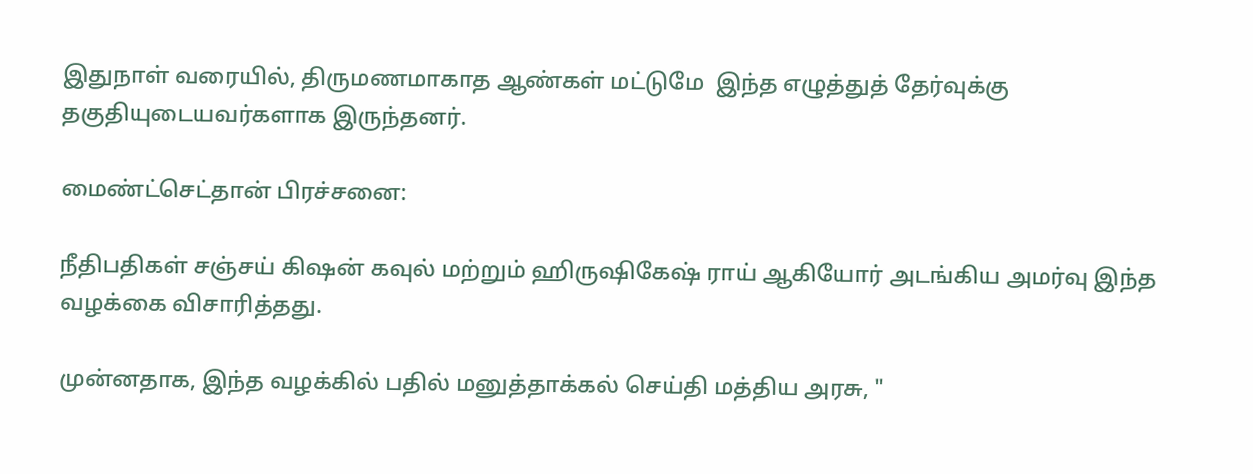இதுநாள் வரையில், திருமணமாகாத ஆண்கள் மட்டுமே  இந்த எழுத்துத் தேர்வுக்கு தகுதியுடையவர்களாக இருந்தனர்.

மைண்ட்செட்தான் பிரச்சனை:

நீதிபதிகள் சஞ்சய் கிஷன் கவுல் மற்றும் ஹிருஷிகேஷ் ராய் ஆகியோர் அடங்கிய அமர்வு இந்த வழக்கை விசாரித்தது.

முன்னதாக, இந்த வழக்கில் பதில் மனுத்தாக்கல் செய்தி மத்திய அரசு, "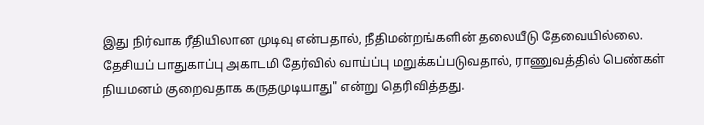இது நிர்வாக ரீதியிலான முடிவு என்பதால், நீதிமன்றங்களின் தலையீடு தேவையில்லை. தேசியப் பாதுகாப்பு அகாடமி தேர்வில் வாய்ப்பு மறுக்கப்படுவதால், ராணுவத்தில் பெண்கள் நியமனம் குறைவதாக கருதமுடியாது" என்று தெரிவித்தது.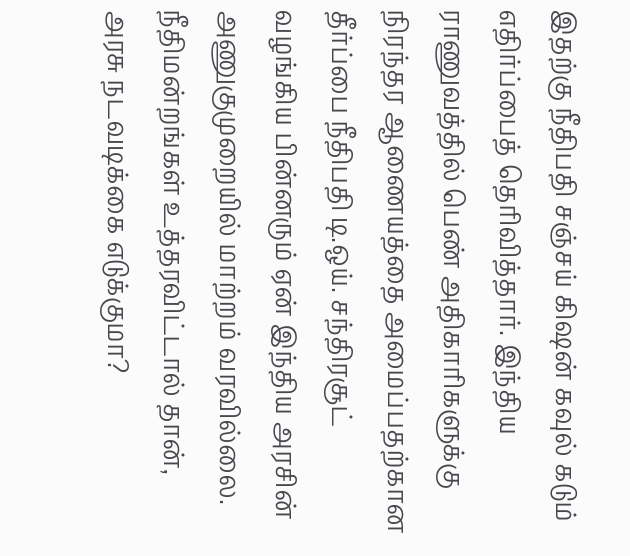இதற்கு நீதிபதி சஞ்சய் கிஷன் கவுல் கடும் எதிர்ப்பைத் தெரிவித்தார். இந்திய ராணுவத்தில் பெண் அதிகாரிகளுக்கு நிரந்தர ஆணையத்தை அமைப்பதற்கான தீர்ப்பை நீதிபதி டி.ஒய். சந்திரசூட் வழங்கிய பின்னரும் ஏன் இந்திய அரசின் அணுகுமுறையில் மாற்றம் வரவில்லை. நீதிமன்றங்கள் உத்தரவிட்டால் தான், அரசு நடவடிக்கை எடுக்குமா?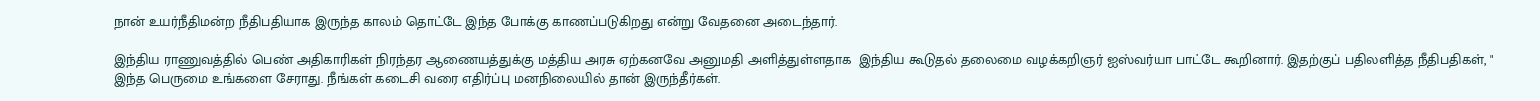நான் உயர்நீதிமன்ற நீதிபதியாக இருந்த காலம் தொட்டே இந்த போக்கு காணப்படுகிறது என்று வேதனை அடைந்தார்.

இந்திய ராணுவத்தில் பெண் அதிகாரிகள் நிரந்தர ஆணையத்துக்கு மத்திய அரசு ஏற்கனவே அனுமதி அளித்துள்ளதாக  இந்திய கூடுதல் தலைமை வழக்கறிஞர் ஐஸ்வர்யா பாட்டே கூறினார். இதற்குப் பதிலளித்த நீதிபதிகள், " இந்த பெருமை உங்களை சேராது. நீங்கள் கடைசி வரை எதிர்ப்பு மனநிலையில் தான் இருந்தீர்கள்.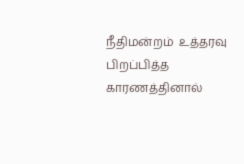நீதிமன்றம்  உத்தரவு பிறப்பித்த காரணத்தினால்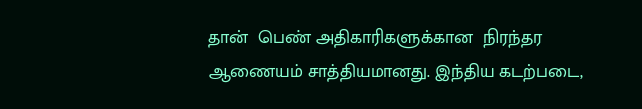தான்  பெண் அதிகாரிகளுக்கான  நிரந்தர ஆணையம் சாத்தியமானது. இந்திய கடற்படை,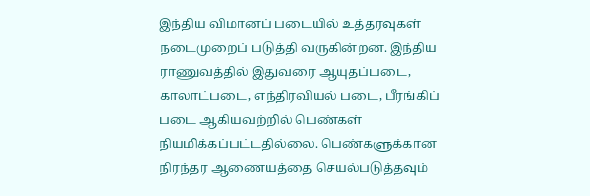இந்திய விமானப் படையில் உத்தரவுகள் நடைமுறைப் படுத்தி வருகின்றன. இந்திய ராணுவத்தில் இதுவரை ஆயுதப்படை, காலாட்படை, எந்திரவியல் படை, பீரங்கிப் படை ஆகியவற்றில் பெண்கள் நியமிக்கப்பட்டதில்லை. பெண்களுக்கான நிரந்தர ஆணையத்தை செயல்படுத்தவும்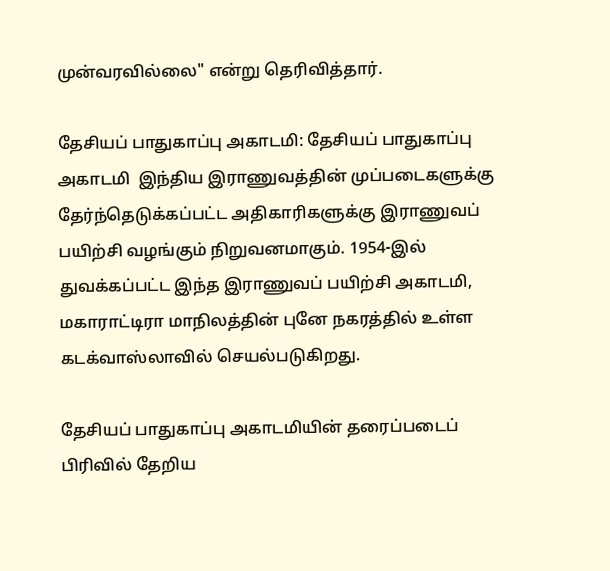முன்வரவில்லை" என்று தெரிவித்தார்.

தேசியப் பாதுகாப்பு அகாடமி: தேசியப் பாதுகாப்பு அகாடமி  இந்திய இராணுவத்தின் முப்படைகளுக்கு தேர்ந்தெடுக்கப்பட்ட அதிகாரிகளுக்கு இராணுவப் பயிற்சி வழங்கும் நிறுவனமாகும். 1954-இல் துவக்கப்பட்ட இந்த இராணுவப் பயிற்சி அகாடமி, மகாராட்டிரா மாநிலத்தின் புனே நகரத்தில் உள்ள கடக்வாஸ்லாவில் செயல்படுகிறது.

தேசியப் பாதுகாப்பு அகாடமியின் தரைப்படைப் பிரிவில் தேறிய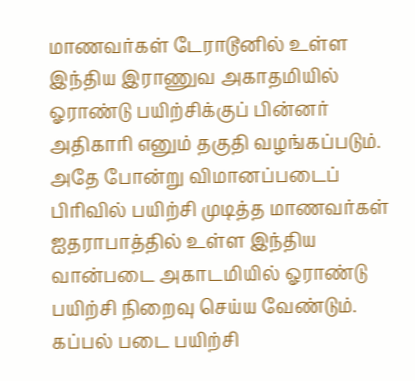மாணவர்கள் டேராடூனில் உள்ள இந்திய இராணுவ அகாதமியில் ஓராண்டு பயிற்சிக்குப் பின்னர் அதிகாரி எனும் தகுதி வழங்கப்படும். அதே போன்று விமானப்படைப் பிரிவில் பயிற்சி முடித்த மாணவர்கள் ஐதராபாத்தில் உள்ள இந்திய வான்படை அகாடமியில் ஓராண்டு பயிற்சி நிறைவு செய்ய வேண்டும். கப்பல் படை பயிற்சி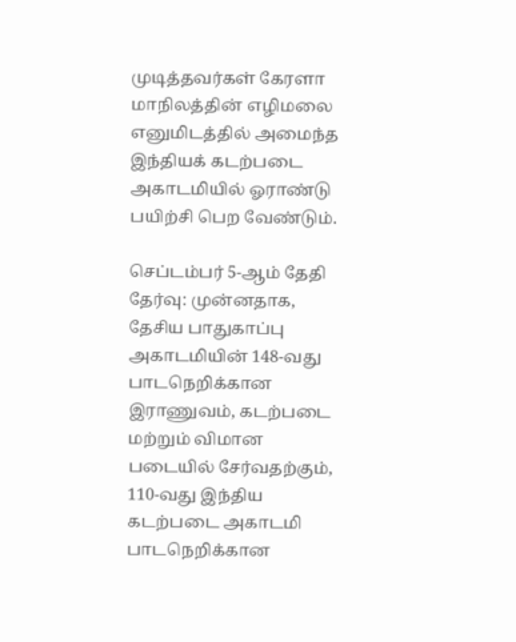முடித்தவர்கள் கேரளா மாநிலத்தின் எழிமலை எனுமிடத்தில் அமைந்த இந்தியக் கடற்படை அகாடமியில் ஓராண்டு பயிற்சி பெற வேண்டும்.

செப்டம்பர் 5-ஆம் தேதி தேர்வு: முன்னதாக, தேசிய பாதுகாப்பு அகாடமியின் 148-வது பாடநெறிக்கான இராணுவம், கடற்படை மற்றும் விமான படையில் சேர்வதற்கும், 110-வது இந்திய கடற்படை அகாடமி பாடநெறிக்கான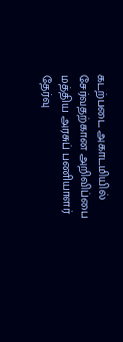கடற்படை அகாடமியில் சேர்வதற்கான அறிவிப்பை மத்திய அரசுப் பணியாளர் தேர்வு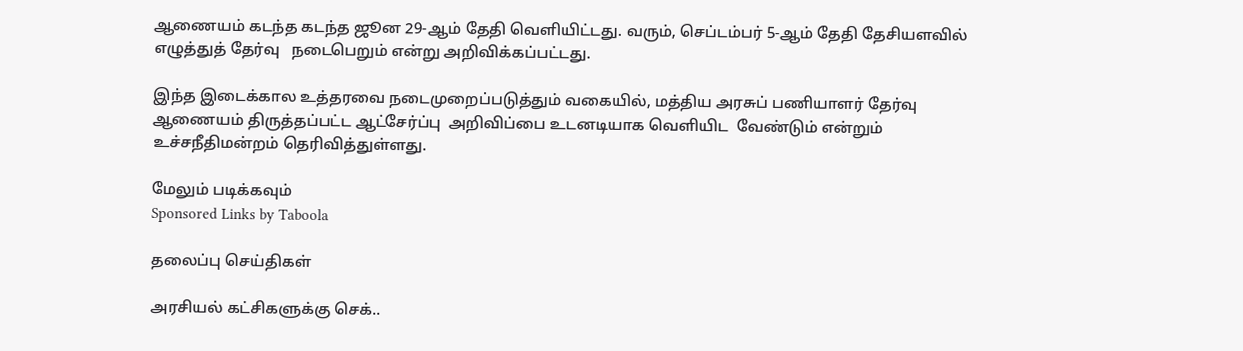ஆணையம் கடந்த கடந்த ஜூன 29-ஆம் தேதி வெளியிட்டது. வரும், செப்டம்பர் 5-ஆம் தேதி தேசியளவில் எழுத்துத் தேர்வு   நடைபெறும் என்று அறிவிக்கப்பட்டது.

இந்த இடைக்கால உத்தரவை நடைமுறைப்படுத்தும் வகையில், மத்திய அரசுப் பணியாளர் தேர்வு ஆணையம் திருத்தப்பட்ட ஆட்சேர்ப்பு  அறிவிப்பை உடனடியாக வெளியிட  வேண்டும் என்றும் உச்சநீதிமன்றம் தெரிவித்துள்ளது.

மேலும் படிக்கவும்
Sponsored Links by Taboola

தலைப்பு செய்திகள்

அரசியல் கட்சிகளுக்கு செக்..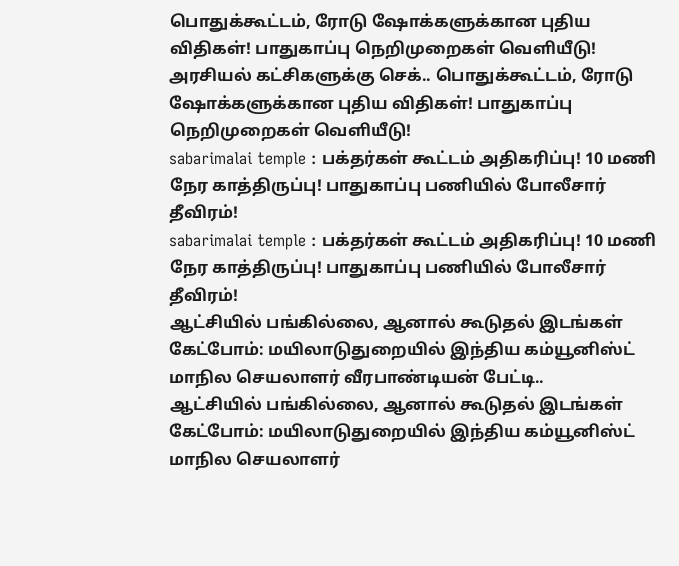பொதுக்கூட்டம், ரோடு ஷோக்களுக்கான புதிய விதிகள்! பாதுகாப்பு நெறிமுறைகள் வெளியீடு!
அரசியல் கட்சிகளுக்கு செக்.. பொதுக்கூட்டம், ரோடு ஷோக்களுக்கான புதிய விதிகள்! பாதுகாப்பு நெறிமுறைகள் வெளியீடு!
sabarimalai temple : பக்தர்கள் கூட்டம் அதிகரிப்பு! 10 மணி நேர காத்திருப்பு! பாதுகாப்பு பணியில் போலீசார் தீவிரம்!
sabarimalai temple : பக்தர்கள் கூட்டம் அதிகரிப்பு! 10 மணி நேர காத்திருப்பு! பாதுகாப்பு பணியில் போலீசார் தீவிரம்!
ஆட்சியில் பங்கில்லை, ஆனால் கூடுதல் இடங்கள் கேட்போம்: மயிலாடுதுறையில் இந்திய கம்யூனிஸ்ட் மாநில செயலாளர் வீரபாண்டியன் பேட்டி..
ஆட்சியில் பங்கில்லை, ஆனால் கூடுதல் இடங்கள் கேட்போம்: மயிலாடுதுறையில் இந்திய கம்யூனிஸ்ட் மாநில செயலாளர்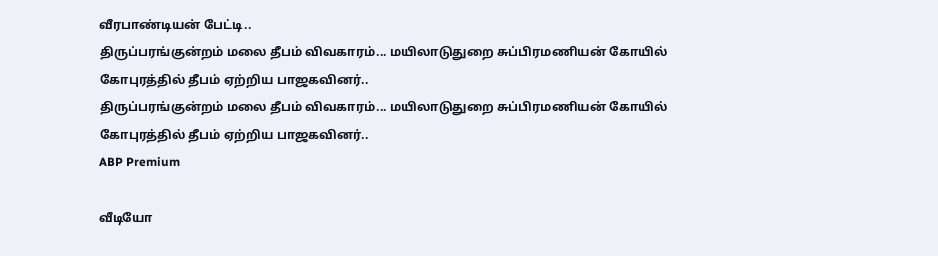வீரபாண்டியன் பேட்டி..
திருப்பரங்குன்றம் மலை தீபம் விவகாரம்... மயிலாடுதுறை சுப்பிரமணியன் கோயில் கோபுரத்தில் தீபம் ஏற்றிய பாஜகவினர்..
திருப்பரங்குன்றம் மலை தீபம் விவகாரம்... மயிலாடுதுறை சுப்பிரமணியன் கோயில் கோபுரத்தில் தீபம் ஏற்றிய பாஜகவினர்..
ABP Premium

வீடியோ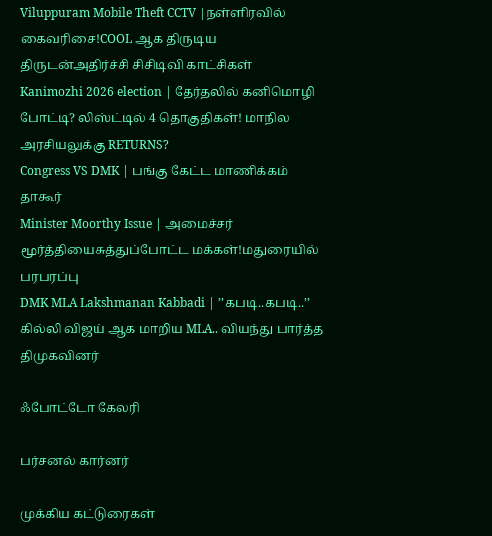Viluppuram Mobile Theft CCTV |நள்ளிரவில் கைவரிசை!COOL ஆக திருடிய திருடன்அதிர்ச்சி சிசிடிவி காட்சிகள்
Kanimozhi 2026 election | தேர்தலில் கனிமொழி போட்டி? லிஸ்ட்டில் 4 தொகுதிகள்! மாநில அரசியலுக்கு RETURNS?
Congress VS DMK | பங்கு கேட்ட மாணிக்கம் தாகூர்
Minister Moorthy Issue | அமைச்சர் மூர்த்தியைசுத்துப்போட்ட மக்கள்!மதுரையில் பரபரப்பு
DMK MLA Lakshmanan Kabbadi | ’’கபடி..கபடி..’’ கில்லி விஜய் ஆக மாறிய MLA.. வியந்து பார்த்த திமுகவினர்

ஃபோட்டோ கேலரி

பர்சனல் கார்னர்

முக்கிய கட்டுரைகள்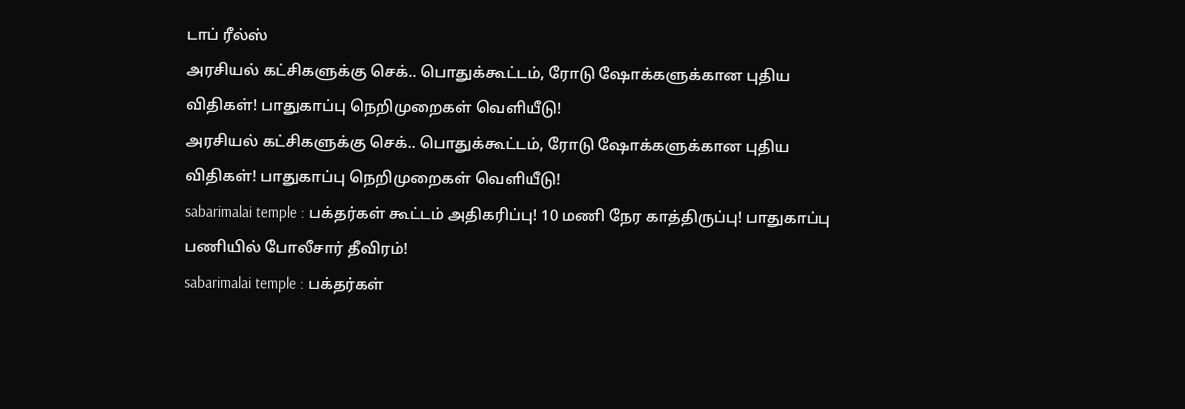டாப் ரீல்ஸ்
அரசியல் கட்சிகளுக்கு செக்.. பொதுக்கூட்டம், ரோடு ஷோக்களுக்கான புதிய விதிகள்! பாதுகாப்பு நெறிமுறைகள் வெளியீடு!
அரசியல் கட்சிகளுக்கு செக்.. பொதுக்கூட்டம், ரோடு ஷோக்களுக்கான புதிய விதிகள்! பாதுகாப்பு நெறிமுறைகள் வெளியீடு!
sabarimalai temple : பக்தர்கள் கூட்டம் அதிகரிப்பு! 10 மணி நேர காத்திருப்பு! பாதுகாப்பு பணியில் போலீசார் தீவிரம்!
sabarimalai temple : பக்தர்கள்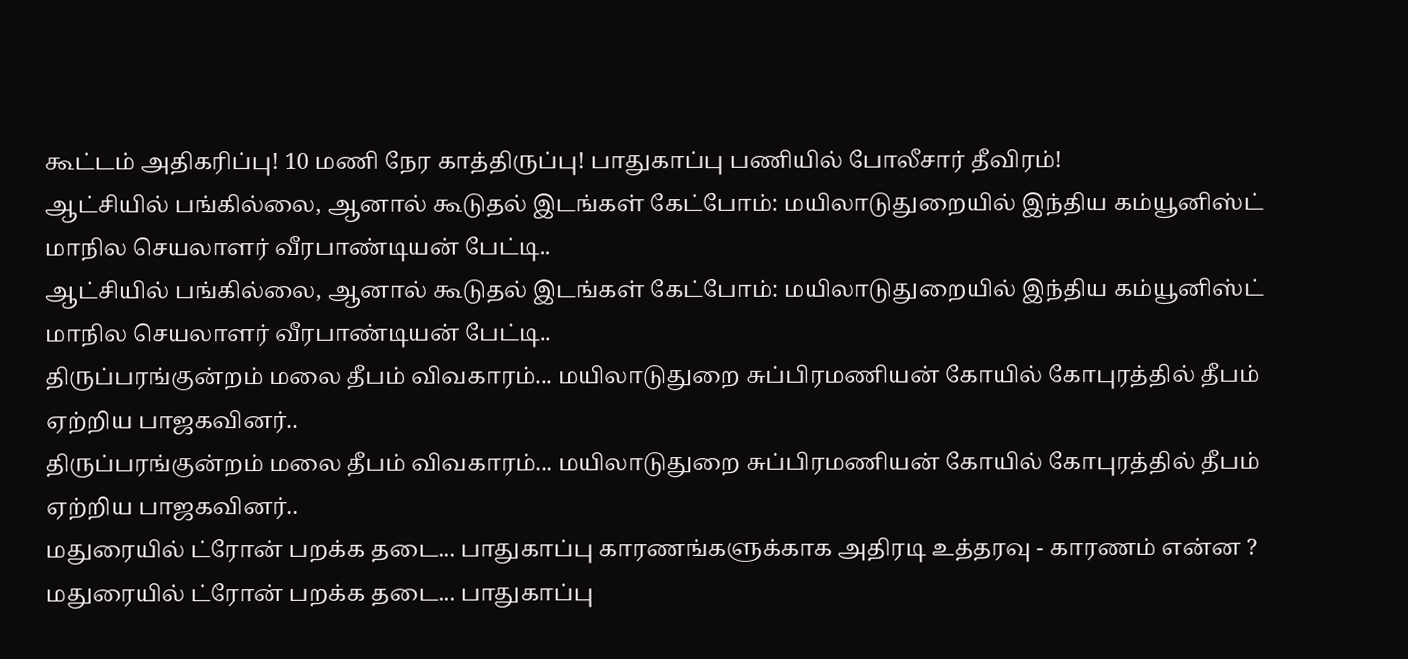கூட்டம் அதிகரிப்பு! 10 மணி நேர காத்திருப்பு! பாதுகாப்பு பணியில் போலீசார் தீவிரம்!
ஆட்சியில் பங்கில்லை, ஆனால் கூடுதல் இடங்கள் கேட்போம்: மயிலாடுதுறையில் இந்திய கம்யூனிஸ்ட் மாநில செயலாளர் வீரபாண்டியன் பேட்டி..
ஆட்சியில் பங்கில்லை, ஆனால் கூடுதல் இடங்கள் கேட்போம்: மயிலாடுதுறையில் இந்திய கம்யூனிஸ்ட் மாநில செயலாளர் வீரபாண்டியன் பேட்டி..
திருப்பரங்குன்றம் மலை தீபம் விவகாரம்... மயிலாடுதுறை சுப்பிரமணியன் கோயில் கோபுரத்தில் தீபம் ஏற்றிய பாஜகவினர்..
திருப்பரங்குன்றம் மலை தீபம் விவகாரம்... மயிலாடுதுறை சுப்பிரமணியன் கோயில் கோபுரத்தில் தீபம் ஏற்றிய பாஜகவினர்..
மதுரையில் ட்ரோன் பறக்க தடை... பாதுகாப்பு காரணங்களுக்காக அதிரடி உத்தரவு - காரணம் என்ன ?
மதுரையில் ட்ரோன் பறக்க தடை... பாதுகாப்பு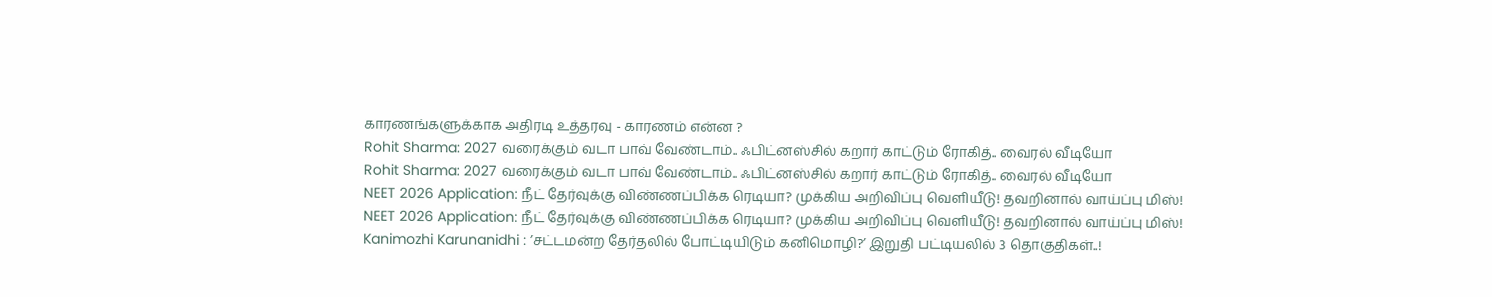காரணங்களுக்காக அதிரடி உத்தரவு - காரணம் என்ன ?
Rohit Sharma: 2027 வரைக்கும் வடா பாவ் வேண்டாம்.. ஃபிட்னஸ்சில் கறார் காட்டும் ரோகித்.. வைரல் வீடியோ
Rohit Sharma: 2027 வரைக்கும் வடா பாவ் வேண்டாம்.. ஃபிட்னஸ்சில் கறார் காட்டும் ரோகித்.. வைரல் வீடியோ
NEET 2026 Application: நீட் தேர்வுக்கு விண்ணப்பிக்க ரெடியா? முக்கிய அறிவிப்பு வெளியீடு! தவறினால் வாய்ப்பு மிஸ்!
NEET 2026 Application: நீட் தேர்வுக்கு விண்ணப்பிக்க ரெடியா? முக்கிய அறிவிப்பு வெளியீடு! தவறினால் வாய்ப்பு மிஸ்!
Kanimozhi Karunanidhi : ’சட்டமன்ற தேர்தலில் போட்டியிடும் கனிமொழி?’ இறுதி பட்டியலில் 3 தொகுதிகள்..!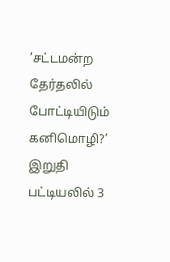’சட்டமன்ற தேர்தலில் போட்டியிடும் கனிமொழி?’ இறுதி பட்டியலில் 3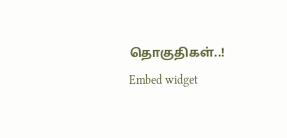தொகுதிகள்..!
Embed widget